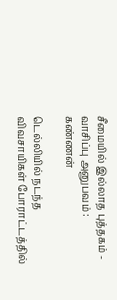சீமையில் இல்லாத புத்தகம் - வாசிப்பு அனுபவம் : கண்ணன்

டெல்லியில் நடந்த விவசாயிகள் போராட்டத்தில்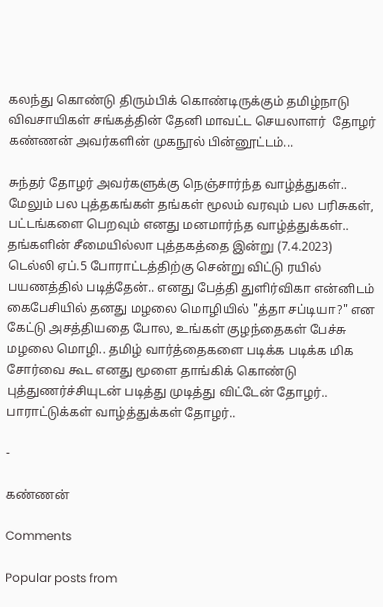கலந்து கொண்டு திரும்பிக் கொண்டிருக்கும் தமிழ்நாடு விவசாயிகள் சங்கத்தின் தேனி மாவட்ட செயலாளர்  தோழர் கண்ணன் அவர்களின் முகநூல் பின்னூட்டம்...

சுந்தர் தோழர் அவர்களுக்கு நெஞ்சார்ந்த வாழ்த்துகள்.. மேலும் பல புத்தகங்கள் தங்கள் மூலம் வரவும் பல பரிசுகள், பட்டங்களை பெறவும் எனது மனமார்ந்த வாழ்த்துக்கள்..  தங்களின் சீமையில்லா புத்தகத்தை இன்று (7.4.2023) டெல்லி ஏப்.5 போராட்டத்திற்கு சென்று விட்டு ரயில் பயணத்தில் படித்தேன்.. எனது பேத்தி துளிர்விகா என்னிடம் கைபேசியில் தனது மழலை மொழியில் "த்தா சப்டியா?" என கேட்டு அசத்தியதை போல, உங்கள் குழந்தைகள் பேச்சு மழலை மொழி.. தமிழ் வார்த்தைகளை படிக்க படிக்க மிக சோர்வை கூட எனது மூளை தாங்கிக் கொண்டு புத்துணர்ச்சியுடன் படித்து முடித்து விட்டேன் தோழர்.. பாராட்டுக்கள் வாழ்த்துக்கள் தோழர்..

-

கண்ணன்

Comments

Popular posts from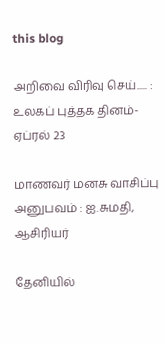this blog

அறிவை விரிவு செய்..... : உலகப் புத்தக தினம்-ஏப்ரல் 23

மாணவர் மனசு வாசிப்பு அனுபவம் : ஐ.சுமதி, ஆசிரியர்

தேனியில்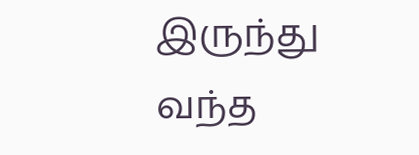இருந்து வந்த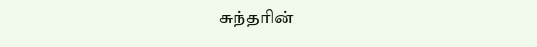சுந்தரின்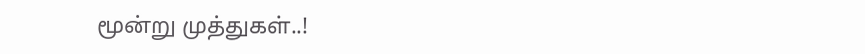மூன்று முத்துகள்..!